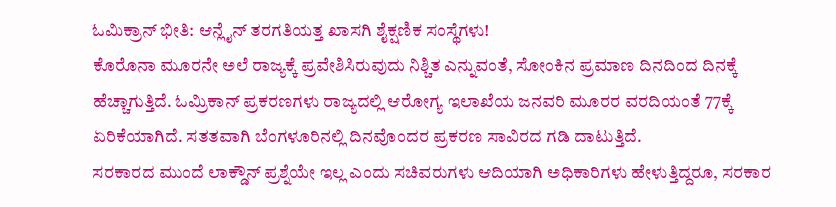ಓಮಿಕ್ರಾನ್ ಭೀತಿ: ಆನ್ಲೈನ್ ತರಗತಿಯತ್ತ ಖಾಸಗಿ ಶೈಕ್ಷಣಿಕ ಸಂಸ್ಥೆಗಳು!
ಕೊರೊನಾ ಮೂರನೇ ಅಲೆ ರಾಜ್ಯಕ್ಕೆ ಪ್ರವೇಶಿಸಿರುವುದು ನಿಶ್ಚಿತ ಎನ್ನುವಂತೆ, ಸೋಂಕಿನ ಪ್ರಮಾಣ ದಿನದಿಂದ ದಿನಕ್ಕೆ ಹೆಚ್ಚಾಗುತ್ತಿದೆ. ಓಮ್ರಿಕಾನ್ ಪ್ರಕರಣಗಳು ರಾಜ್ಯದಲ್ಲಿ ಆರೋಗ್ಯ ಇಲಾಖೆಯ ಜನವರಿ ಮೂರರ ವರದಿಯಂತೆ 77ಕ್ಕೆ ಏರಿಕೆಯಾಗಿದೆ. ಸತತವಾಗಿ ಬೆಂಗಳೂರಿನಲ್ಲಿ ದಿನವೊಂದರ ಪ್ರಕರಣ ಸಾವಿರದ ಗಡಿ ದಾಟುತ್ತಿದೆ.
ಸರಕಾರದ ಮುಂದೆ ಲಾಕ್ಡೌನ್ ಪ್ರಶ್ನೆಯೇ ಇಲ್ಲ ಎಂದು ಸಚಿವರುಗಳು ಆದಿಯಾಗಿ ಅಧಿಕಾರಿಗಳು ಹೇಳುತ್ತಿದ್ದರೂ, ಸರಕಾರ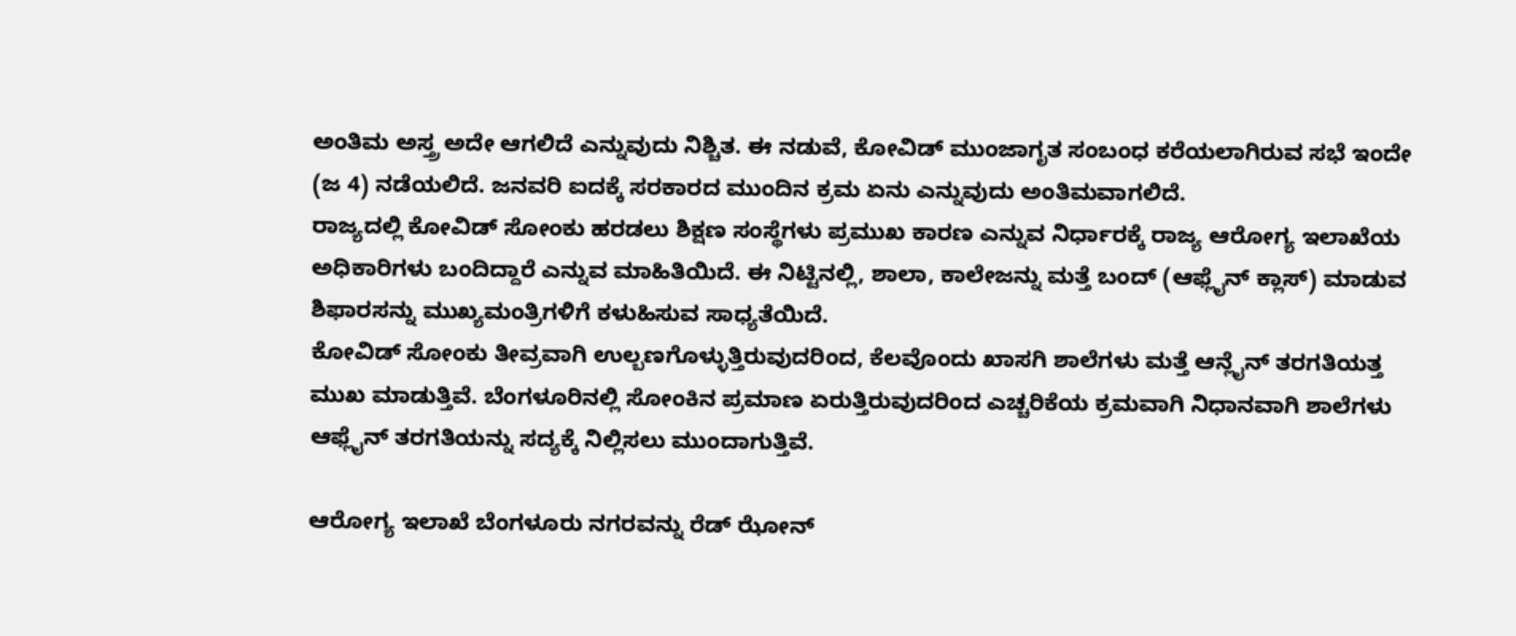ಅಂತಿಮ ಅಸ್ತ್ರ ಅದೇ ಆಗಲಿದೆ ಎನ್ನುವುದು ನಿಶ್ಚಿತ. ಈ ನಡುವೆ, ಕೋವಿಡ್ ಮುಂಜಾಗೃತ ಸಂಬಂಧ ಕರೆಯಲಾಗಿರುವ ಸಭೆ ಇಂದೇ (ಜ 4) ನಡೆಯಲಿದೆ. ಜನವರಿ ಐದಕ್ಕೆ ಸರಕಾರದ ಮುಂದಿನ ಕ್ರಮ ಏನು ಎನ್ನುವುದು ಅಂತಿಮವಾಗಲಿದೆ.
ರಾಜ್ಯದಲ್ಲಿ ಕೋವಿಡ್ ಸೋಂಕು ಹರಡಲು ಶಿಕ್ಷಣ ಸಂಸ್ಥೆಗಳು ಪ್ರಮುಖ ಕಾರಣ ಎನ್ನುವ ನಿರ್ಧಾರಕ್ಕೆ ರಾಜ್ಯ ಆರೋಗ್ಯ ಇಲಾಖೆಯ ಅಧಿಕಾರಿಗಳು ಬಂದಿದ್ದಾರೆ ಎನ್ನುವ ಮಾಹಿತಿಯಿದೆ. ಈ ನಿಟ್ಟಿನಲ್ಲಿ, ಶಾಲಾ, ಕಾಲೇಜನ್ನು ಮತ್ತೆ ಬಂದ್ (ಆಫ್ಲೈನ್ ಕ್ಲಾಸ್) ಮಾಡುವ ಶಿಫಾರಸನ್ನು ಮುಖ್ಯಮಂತ್ರಿಗಳಿಗೆ ಕಳುಹಿಸುವ ಸಾಧ್ಯತೆಯಿದೆ.
ಕೋವಿಡ್ ಸೋಂಕು ತೀವ್ರವಾಗಿ ಉಲ್ಬಣಗೊಳ್ಳುತ್ತಿರುವುದರಿಂದ, ಕೆಲವೊಂದು ಖಾಸಗಿ ಶಾಲೆಗಳು ಮತ್ತೆ ಆನ್ಲೈನ್ ತರಗತಿಯತ್ತ ಮುಖ ಮಾಡುತ್ತಿವೆ. ಬೆಂಗಳೂರಿನಲ್ಲಿ ಸೋಂಕಿನ ಪ್ರಮಾಣ ಏರುತ್ತಿರುವುದರಿಂದ ಎಚ್ಚರಿಕೆಯ ಕ್ರಮವಾಗಿ ನಿಧಾನವಾಗಿ ಶಾಲೆಗಳು ಆಫ್ಲೈನ್ ತರಗತಿಯನ್ನು ಸದ್ಯಕ್ಕೆ ನಿಲ್ಲಿಸಲು ಮುಂದಾಗುತ್ತಿವೆ.

ಆರೋಗ್ಯ ಇಲಾಖೆ ಬೆಂಗಳೂರು ನಗರವನ್ನು ರೆಡ್ ಝೋನ್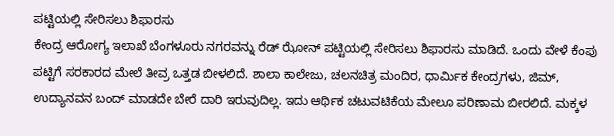ಪಟ್ಟಿಯಲ್ಲಿ ಸೇರಿಸಲು ಶಿಫಾರಸು
ಕೇಂದ್ರ ಆರೋಗ್ಯ ಇಲಾಖೆ ಬೆಂಗಳೂರು ನಗರವನ್ನು ರೆಡ್ ಝೋನ್ ಪಟ್ಟಿಯಲ್ಲಿ ಸೇರಿಸಲು ಶಿಫಾರಸು ಮಾಡಿದೆ. ಒಂದು ವೇಳೆ ಕೆಂಪು ಪಟ್ಟಿಗೆ ಸರಕಾರದ ಮೇಲೆ ತೀವ್ರ ಒತ್ತಡ ಬೀಳಲಿದೆ. ಶಾಲಾ ಕಾಲೇಜು, ಚಲನಚಿತ್ರ ಮಂದಿರ, ಧಾರ್ಮಿಕ ಕೇಂದ್ರಗಳು, ಜಿಮ್, ಉದ್ಯಾನವನ ಬಂದ್ ಮಾಡದೇ ಬೇರೆ ದಾರಿ ಇರುವುದಿಲ್ಲ. ಇದು ಆರ್ಥಿಕ ಚಟುವಟಿಕೆಯ ಮೇಲೂ ಪರಿಣಾಮ ಬೀರಲಿದೆ. ಮಕ್ಕಳ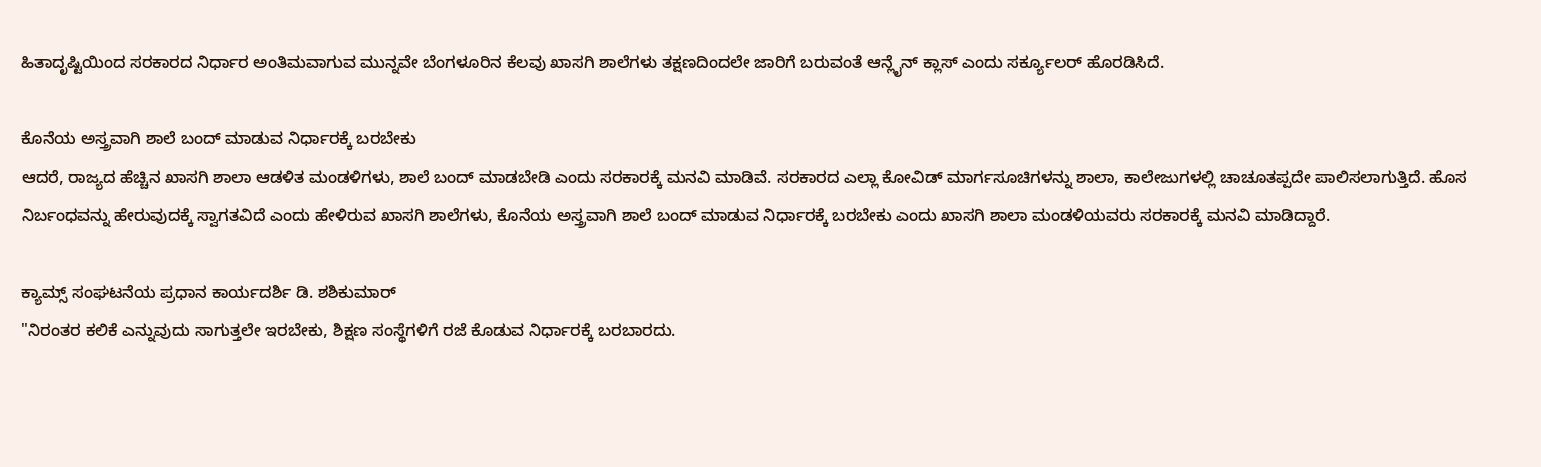ಹಿತಾದೃಷ್ಟಿಯಿಂದ ಸರಕಾರದ ನಿರ್ಧಾರ ಅಂತಿಮವಾಗುವ ಮುನ್ನವೇ ಬೆಂಗಳೂರಿನ ಕೆಲವು ಖಾಸಗಿ ಶಾಲೆಗಳು ತಕ್ಷಣದಿಂದಲೇ ಜಾರಿಗೆ ಬರುವಂತೆ ಆನ್ಲೈನ್ ಕ್ಲಾಸ್ ಎಂದು ಸರ್ಕ್ಯೂಲರ್ ಹೊರಡಿಸಿದೆ.

ಕೊನೆಯ ಅಸ್ತ್ರವಾಗಿ ಶಾಲೆ ಬಂದ್ ಮಾಡುವ ನಿರ್ಧಾರಕ್ಕೆ ಬರಬೇಕು
ಆದರೆ, ರಾಜ್ಯದ ಹೆಚ್ಚಿನ ಖಾಸಗಿ ಶಾಲಾ ಆಡಳಿತ ಮಂಡಳಿಗಳು, ಶಾಲೆ ಬಂದ್ ಮಾಡಬೇಡಿ ಎಂದು ಸರಕಾರಕ್ಕೆ ಮನವಿ ಮಾಡಿವೆ. ಸರಕಾರದ ಎಲ್ಲಾ ಕೋವಿಡ್ ಮಾರ್ಗಸೂಚಿಗಳನ್ನು ಶಾಲಾ, ಕಾಲೇಜುಗಳಲ್ಲಿ ಚಾಚೂತಪ್ಪದೇ ಪಾಲಿಸಲಾಗುತ್ತಿದೆ. ಹೊಸ ನಿರ್ಬಂಧವನ್ನು ಹೇರುವುದಕ್ಕೆ ಸ್ವಾಗತವಿದೆ ಎಂದು ಹೇಳಿರುವ ಖಾಸಗಿ ಶಾಲೆಗಳು, ಕೊನೆಯ ಅಸ್ತ್ರವಾಗಿ ಶಾಲೆ ಬಂದ್ ಮಾಡುವ ನಿರ್ಧಾರಕ್ಕೆ ಬರಬೇಕು ಎಂದು ಖಾಸಗಿ ಶಾಲಾ ಮಂಡಳಿಯವರು ಸರಕಾರಕ್ಕೆ ಮನವಿ ಮಾಡಿದ್ದಾರೆ.

ಕ್ಯಾಮ್ಸ್ ಸಂಘಟನೆಯ ಪ್ರಧಾನ ಕಾರ್ಯದರ್ಶಿ ಡಿ. ಶಶಿಕುಮಾರ್
"ನಿರಂತರ ಕಲಿಕೆ ಎನ್ನುವುದು ಸಾಗುತ್ತಲೇ ಇರಬೇಕು, ಶಿಕ್ಷಣ ಸಂಸ್ಥೆಗಳಿಗೆ ರಜೆ ಕೊಡುವ ನಿರ್ಧಾರಕ್ಕೆ ಬರಬಾರದು.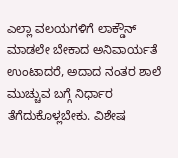ಎಲ್ಲಾ ವಲಯಗಳಿಗೆ ಲಾಕ್ಡೌನ್ ಮಾಡಲೇ ಬೇಕಾದ ಅನಿವಾರ್ಯತೆ ಉಂಟಾದರೆ, ಅದಾದ ನಂತರ ಶಾಲೆ ಮುಚ್ಚುವ ಬಗ್ಗೆ ನಿರ್ಧಾರ ತೆಗೆದುಕೊಳ್ಲಬೇಕು. ವಿಶೇಷ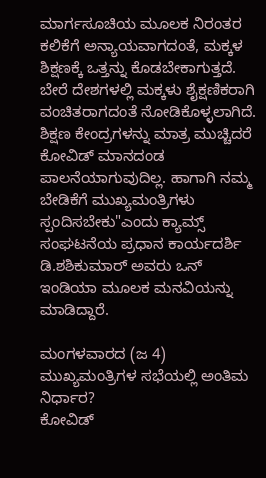ಮಾರ್ಗಸೂಚಿಯ ಮೂಲಕ ನಿರಂತರ ಕಲಿಕೆಗೆ ಅನ್ಯಾಯವಾಗದಂತೆ, ಮಕ್ಕಳ ಶಿಕ್ಷಣಕ್ಕೆ ಒತ್ತನ್ನು ಕೊಡಬೇಕಾಗುತ್ತದೆ. ಬೇರೆ ದೇಶಗಳಲ್ಲಿ ಮಕ್ಕಳು ಶೈಕ್ಷಣಿಕರಾಗಿ ವಂಚಿತರಾಗದಂತೆ ನೋಡಿಕೊಳ್ಳಲಾಗಿದೆ. ಶಿಕ್ಷಣ ಕೇಂದ್ರಗಳನ್ನು ಮಾತ್ರ ಮುಚ್ಚಿದರೆ ಕೋವಿಡ್ ಮಾನದಂಡ ಪಾಲನೆಯಾಗುವುದಿಲ್ಲ. ಹಾಗಾಗಿ ನಮ್ಮ ಬೇಡಿಕೆಗೆ ಮುಖ್ಯಮಂತ್ರಿಗಳು ಸ್ಪಂದಿಸಬೇಕು"ಎಂದು ಕ್ಯಾಮ್ಸ್ ಸಂಘಟನೆಯ ಪ್ರಧಾನ ಕಾರ್ಯದರ್ಶಿ ಡಿ.ಶಶಿಕುಮಾರ್ ಅವರು ಒನ್ ಇಂಡಿಯಾ ಮೂಲಕ ಮನವಿಯನ್ನು ಮಾಡಿದ್ದಾರೆ.

ಮಂಗಳವಾರದ (ಜ 4) ಮುಖ್ಯಮಂತ್ರಿಗಳ ಸಭೆಯಲ್ಲಿ ಅಂತಿಮ ನಿರ್ಧಾರ?
ಕೋವಿಡ್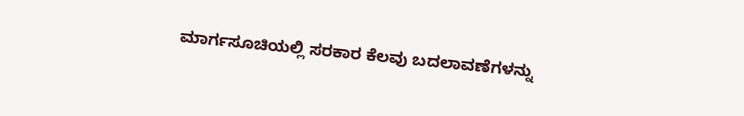ಮಾರ್ಗಸೂಚಿಯಲ್ಲಿ ಸರಕಾರ ಕೆಲವು ಬದಲಾವಣೆಗಳನ್ನು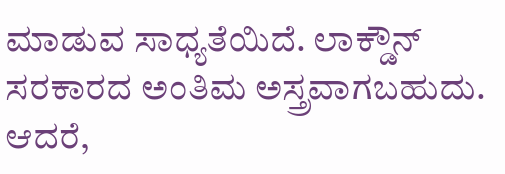ಮಾಡುವ ಸಾಧ್ಯತೆಯಿದೆ. ಲಾಕ್ಡೌನ್ ಸರಕಾರದ ಅಂತಿಮ ಅಸ್ತ್ರವಾಗಬಹುದು. ಆದರೆ,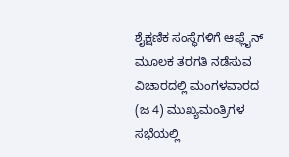ಶೈಕ್ಷಣಿಕ ಸಂಸ್ಥೆಗಳಿಗೆ ಆಫ್ಲೈನ್ ಮೂಲಕ ತರಗತಿ ನಡೆಸುವ ವಿಚಾರದಲ್ಲಿ ಮಂಗಳವಾರದ (ಜ 4) ಮುಖ್ಯಮಂತ್ರಿಗಳ ಸಭೆಯಲ್ಲಿ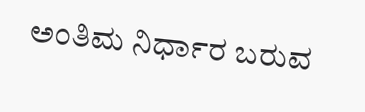ಅಂತಿಮ ನಿರ್ಧಾರ ಬರುವ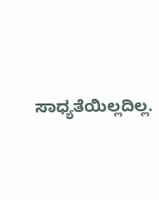ಸಾಧ್ಯತೆಯಿಲ್ಲದಿಲ್ಲ.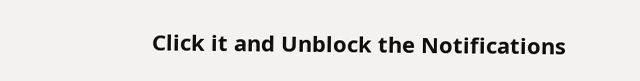Click it and Unblock the Notifications